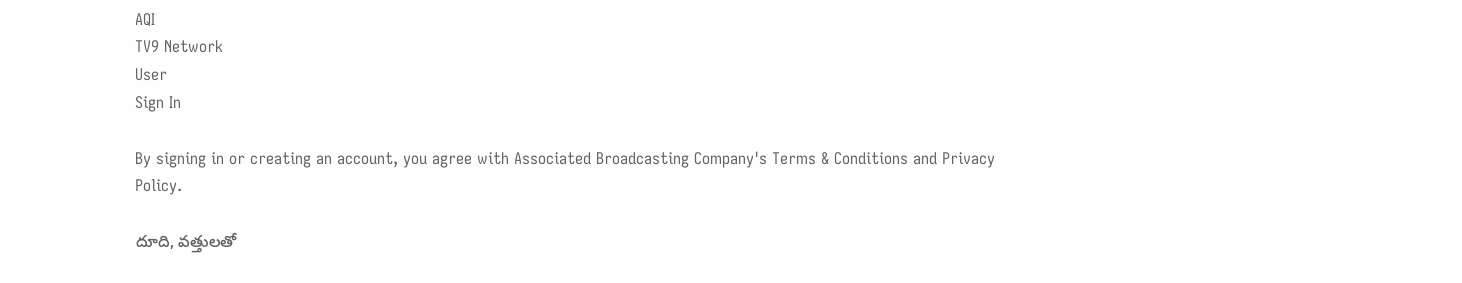AQI
TV9 Network
User
Sign In

By signing in or creating an account, you agree with Associated Broadcasting Company's Terms & Conditions and Privacy Policy.

దూది, వత్తులతో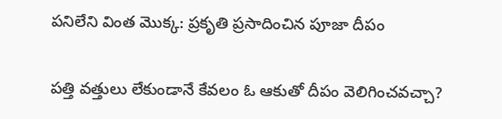పనిలేని వింత మొక్క: ప్రకృతి ప్రసాదించిన పూజా దీపం

పత్తి వత్తులు లేకుండానే కేవలం ఓ ఆకుతో దీపం వెలిగించవచ్చా?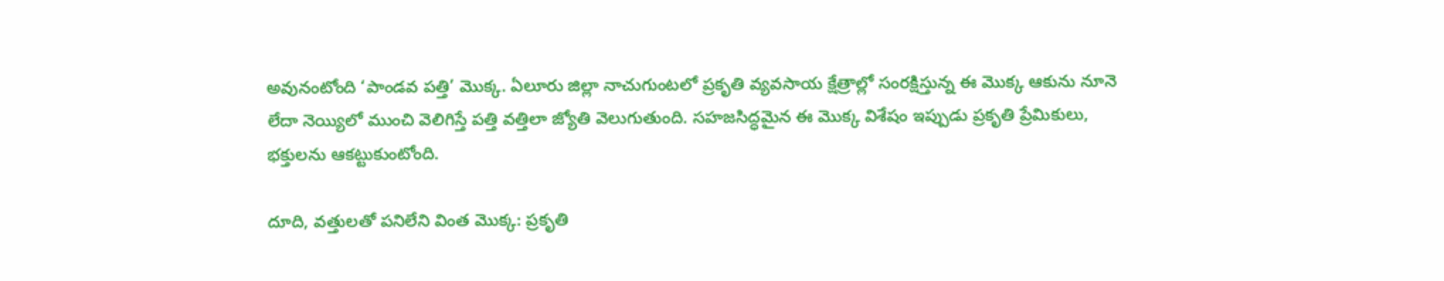అవునంటోంది ‘పాండవ పత్తి’ మొక్క. ఏలూరు జిల్లా నాచుగుంటలో ప్రకృతి వ్యవసాయ క్షేత్రాల్లో సంరక్షిస్తున్న ఈ మొక్క ఆకును నూనె లేదా నెయ్యిలో ముంచి వెలిగిస్తే పత్తి వత్తిలా జ్యోతి వెలుగుతుంది. సహజసిద్ధమైన ఈ మొక్క విశేషం ఇప్పుడు ప్రకృతి ప్రేమికులు, భక్తులను ఆకట్టుకుంటోంది.

దూది, వత్తులతో పనిలేని వింత మొక్క: ప్రకృతి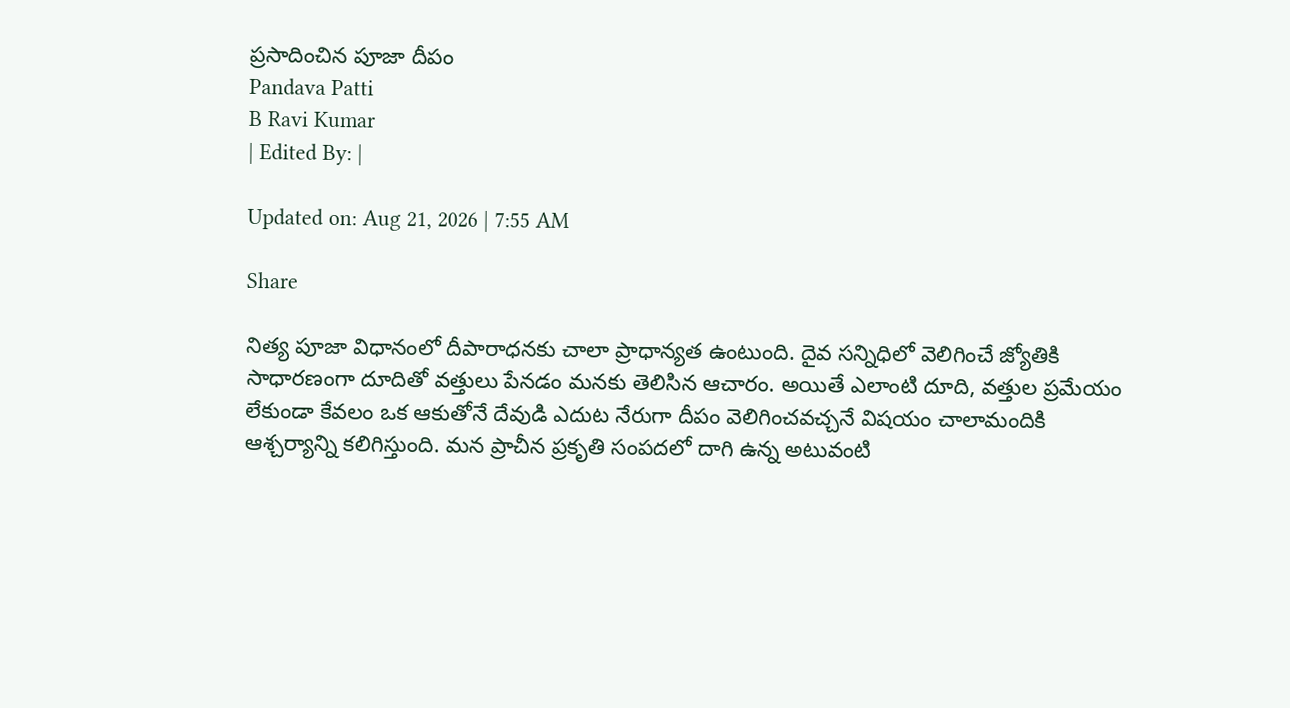ప్రసాదించిన పూజా దీపం
Pandava Patti
B Ravi Kumar
| Edited By: |

Updated on: Aug 21, 2026 | 7:55 AM

Share

నిత్య పూజా విధానంలో దీపారాధనకు చాలా ప్రాధాన్యత ఉంటుంది. దైవ సన్నిధిలో వెలిగించే జ్యోతికి సాధారణంగా దూదితో వత్తులు పేనడం మనకు తెలిసిన ఆచారం. అయితే ఎలాంటి దూది, వత్తుల ప్రమేయం లేకుండా కేవలం ఒక ఆకుతోనే దేవుడి ఎదుట నేరుగా దీపం వెలిగించవచ్చనే విషయం చాలామందికి ఆశ్చర్యాన్ని కలిగిస్తుంది. మన ప్రాచీన ప్రకృతి సంపదలో దాగి ఉన్న అటువంటి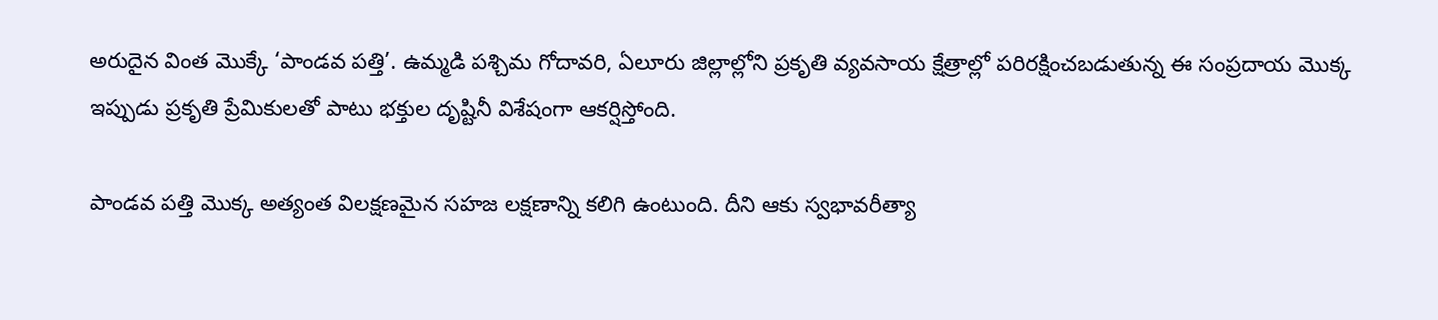అరుదైన వింత మొక్కే ‘పాండవ పత్తి’. ఉమ్మడి పశ్చిమ గోదావరి, ఏలూరు జిల్లాల్లోని ప్రకృతి వ్యవసాయ క్షేత్రాల్లో పరిరక్షించబడుతున్న ఈ సంప్రదాయ మొక్క ఇప్పుడు ప్రకృతి ప్రేమికులతో పాటు భక్తుల దృష్టినీ విశేషంగా ఆకర్షిస్తోంది.

పాండవ పత్తి మొక్క అత్యంత విలక్షణమైన సహజ లక్షణాన్ని కలిగి ఉంటుంది. దీని ఆకు స్వభావరీత్యా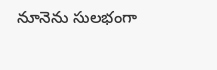నూనెను సులభంగా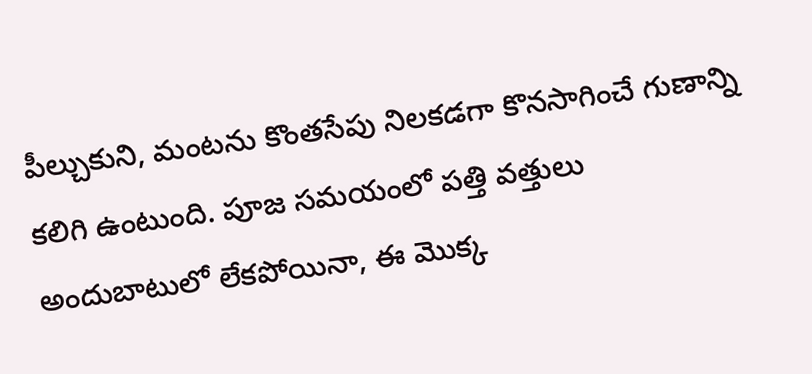పీల్చుకుని, మంటను కొంతసేపు నిలకడగా కొనసాగించే గుణాన్ని కలిగి ఉంటుంది. పూజ సమయంలో పత్తి వత్తులు అందుబాటులో లేకపోయినా, ఈ మొక్క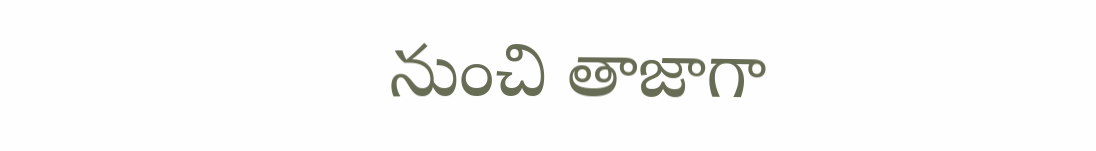నుంచి తాజాగా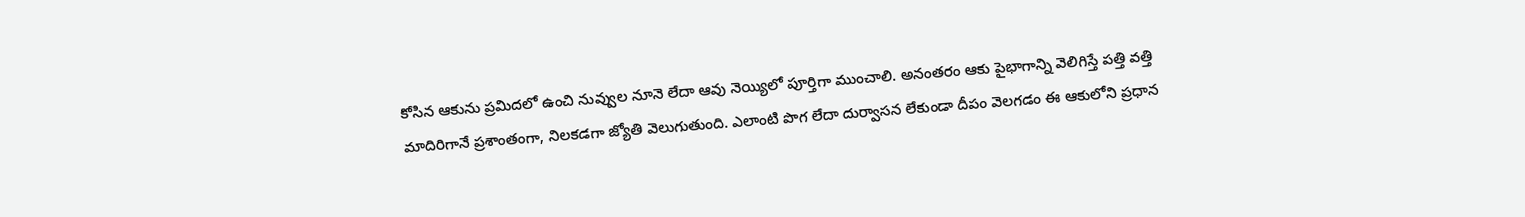కోసిన ఆకును ప్రమిదలో ఉంచి నువ్వుల నూనె లేదా ఆవు నెయ్యిలో పూర్తిగా ముంచాలి. అనంతరం ఆకు పైభాగాన్ని వెలిగిస్తే పత్తి వత్తి మాదిరిగానే ప్రశాంతంగా, నిలకడగా జ్యోతి వెలుగుతుంది. ఎలాంటి పొగ లేదా దుర్వాసన లేకుండా దీపం వెలగడం ఈ ఆకులోని ప్రధాన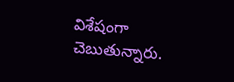విశేషంగా చెబుతున్నారు.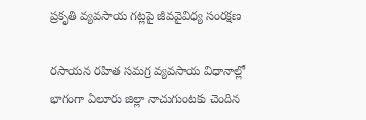ప్రకృతి వ్యవసాయ గట్లపై జీవవైవిధ్య సంరక్షణ

రసాయన రహిత సమగ్ర వ్యవసాయ విధానాల్లో భాగంగా ఏలూరు జిల్లా నాచుగుంటకు చెందిన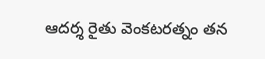ఆదర్శ రైతు వెంకటరత్నం తన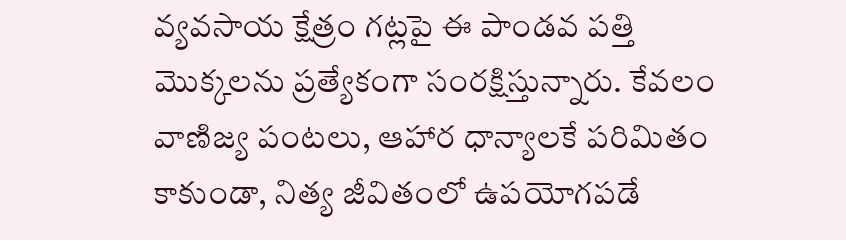వ్యవసాయ క్షేత్రం గట్లపై ఈ పాండవ పత్తి మొక్కలను ప్రత్యేకంగా సంరక్షిస్తున్నారు. కేవలం వాణిజ్య పంటలు, ఆహార ధాన్యాలకే పరిమితం కాకుండా, నిత్య జీవితంలో ఉపయోగపడే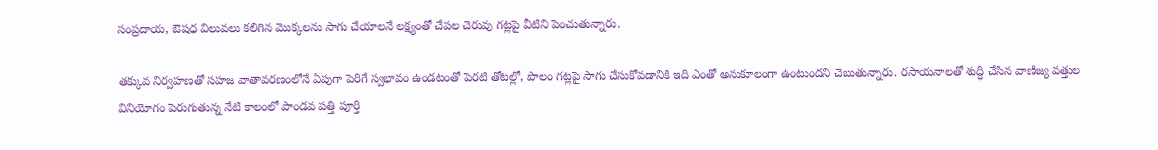సంప్రదాయ, ఔషధ విలువలు కలిగిన మొక్కలను సాగు చేయాలనే లక్ష్యంతో చేపల చెరువు గట్లపై వీటిని పెంచుతున్నారు.

తక్కువ నిర్వహణతో సహజ వాతావరణంలోనే ఏపుగా పెరిగే స్వభావం ఉండటంతో పెరటి తోటల్లో, పొలం గట్లపై సాగు చేసుకోవడానికి ఇది ఎంతో అనుకూలంగా ఉంటుందని చెబుతున్నారు. రసాయనాలతో శుద్ధి చేసిన వాణిజ్య వత్తుల వినియోగం పెరుగుతున్న నేటి కాలంలో పాండవ పత్తి పూర్తి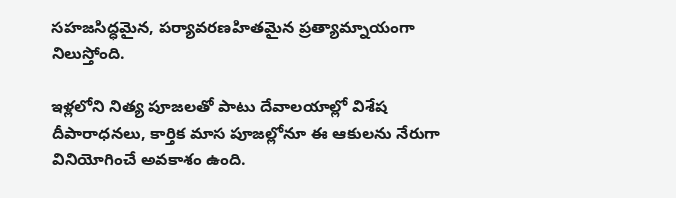సహజసిద్ధమైన, పర్యావరణహితమైన ప్రత్యామ్నాయంగా నిలుస్తోంది.

ఇళ్లలోని నిత్య పూజలతో పాటు దేవాలయాల్లో విశేష దీపారాధనలు, కార్తిక మాస పూజల్లోనూ ఈ ఆకులను నేరుగా వినియోగించే అవకాశం ఉంది.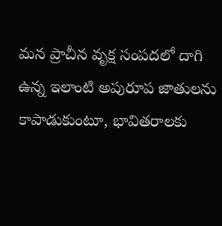మన ప్రాచీన వృక్ష సంపదలో దాగి ఉన్న ఇలాంటి అపురూప జాతులను కాపాడుకుంటూ, భావితరాలకు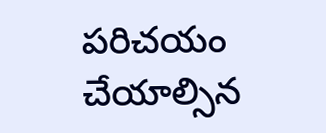పరిచయం చేయాల్సిన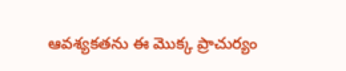ఆవశ్యకతను ఈ మొక్క ప్రాచుర్యం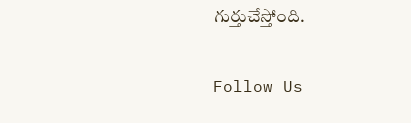గుర్తుచేస్తోంది.

Follow Us